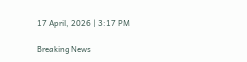17 April, 2026 | 3:17 PM

Breaking News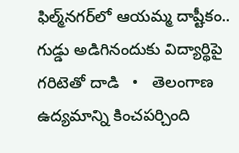ఫిల్మ్‌నగర్‌లో ఆయమ్మ దాష్టీకం.. గుడ్డు అడిగినందుకు విద్యార్థిపై గరిటెతో దాడి   •   తెలంగాణ ఉద్యమాన్ని కించపర్చింది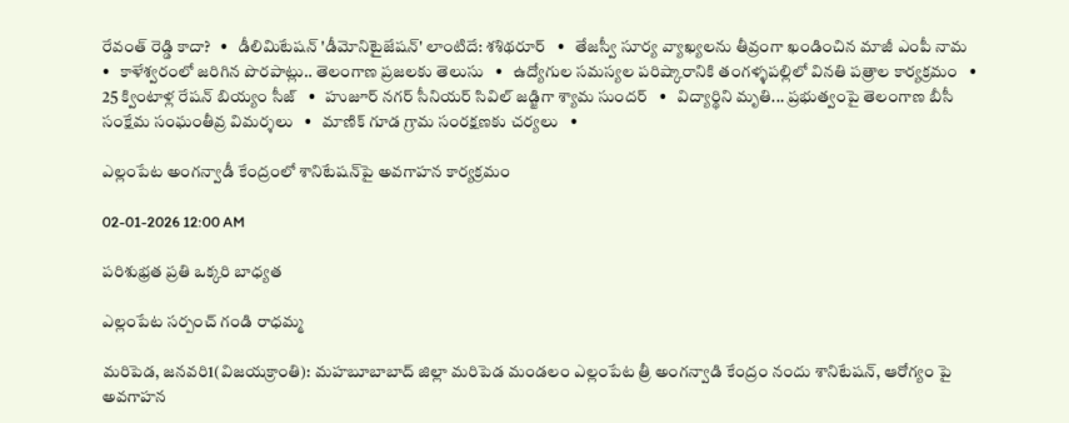రేవంత్ రెడ్డి కాదా?   •   డీలిమిటేషన్ 'డీమోనిటైజేషన్' లాంటిదే: శశిథరూర్   •   తేజస్వీ సూర్య వ్యాఖ్యలను తీవ్రంగా ఖండించిన మాజీ ఎంపీ నామ   •   కాళేశ్వరంలో జరిగిన పొరపాట్లు.. తెలంగాణ ప్రజలకు తెలుసు   •   ఉద్యోగుల సమస్యల పరిష్కారానికి తంగళ్ళపల్లిలో వినతి పత్రాల కార్యక్రమం   •   25 క్వింటాళ్ల రేషన్ బియ్యం సీజ్   •   హుజూర్ నగర్ సీనియర్ సివిల్ జడ్జిగా శ్యామ సుందర్   •   విద్యార్థిని మృతి... ప్రభుత్వంపై తెలంగాణ బీసీ సంక్షేమ సంఘంతీవ్ర విమర్శలు   •   మాణిక్ గూడ గ్రామ సంరక్షణకు చర్యలు   •

ఎల్లంపేట అంగన్వాడీ కేంద్రంలో శానిటేషన్‌పై అవగాహన కార్యక్రమం

02-01-2026 12:00 AM

పరిశుభ్రత ప్రతి ఒక్కరి బాధ్యత

ఎల్లంపేట సర్పంచ్ గండి రాధమ్మ

మరిపెడ, జనవరి1(విజయక్రాంతి): మహబూబాబాద్ జిల్లా మరిపెడ మండలం ఎల్లంపేట త్రీ అంగన్వాడి కేంద్రం నందు శానిటేషన్, ఆరోగ్యం పై అవగాహన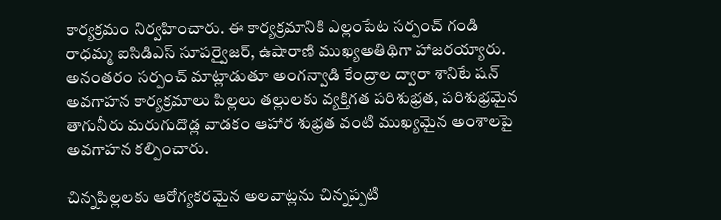కార్యక్రమం నిర్వహించారు. ఈ కార్యక్రమానికి ఎల్లంపేట సర్పంచ్ గండి రాధమ్మ ఐసిడిఎస్ సూపర్వైజర్, ఉషారాణి ముఖ్యఅతిథిగా హాజరయ్యారు. అనంతరం సర్పంచ్ మాట్లాడుతూ అంగన్వాడి కేంద్రాల ద్వారా శానిటే షన్ అవగాహన కార్యక్రమాలు పిల్లలు తల్లులకు వ్యక్తిగత పరిశుభ్రత, పరిశుభ్రమైన తాగునీరు మరుగుదొడ్ల వాడకం ఆహార శుభ్రత వంటి ముఖ్యమైన అంశాలపై అవగాహన కల్పించారు.

చిన్నపిల్లలకు ఆరోగ్యకరమైన అలవాట్లను చిన్నప్పటి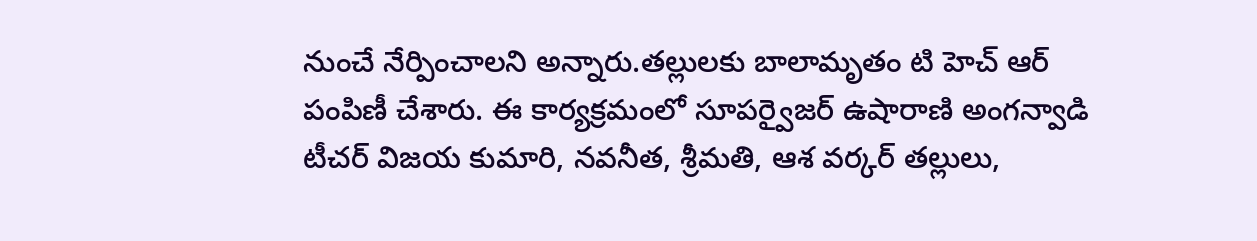నుంచే నేర్పించాలని అన్నారు.తల్లులకు బాలామృతం టి హెచ్ ఆర్ పంపిణీ చేశారు. ఈ కార్యక్రమంలో సూపర్వైజర్ ఉషారాణి అంగన్వాడి టీచర్ విజయ కుమారి, నవనీత, శ్రీమతి, ఆశ వర్కర్ తల్లులు,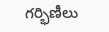గర్భిణీలు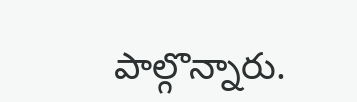పాల్గొన్నారు.